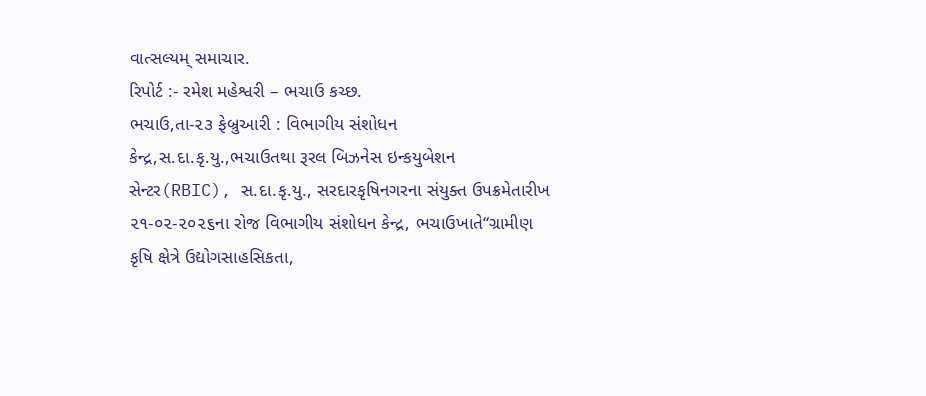વાત્સલ્યમ્ સમાચાર.
રિપોર્ટ :- રમેશ મહેશ્વરી – ભચાઉ કચ્છ.
ભચાઉ,તા-૨૩ ફેબ્રુઆરી : વિભાગીય સંશોધન કેન્દ્ર,સ.દા.કૃ.યુ.,ભચાઉતથા રૂરલ બિઝનેસ ઇન્કયુબેશન સેન્ટર(RBIC), સ.દા.કૃ.યુ., સરદારકૃષિનગરના સંયુક્ત ઉપક્રમેતારીખ ૨૧-૦૨-૨૦૨૬ના રોજ વિભાગીય સંશોધન કેન્દ્ર, ભચાઉખાતે“ગ્રામીણ કૃષિ ક્ષેત્રે ઉદ્યોગસાહસિકતા,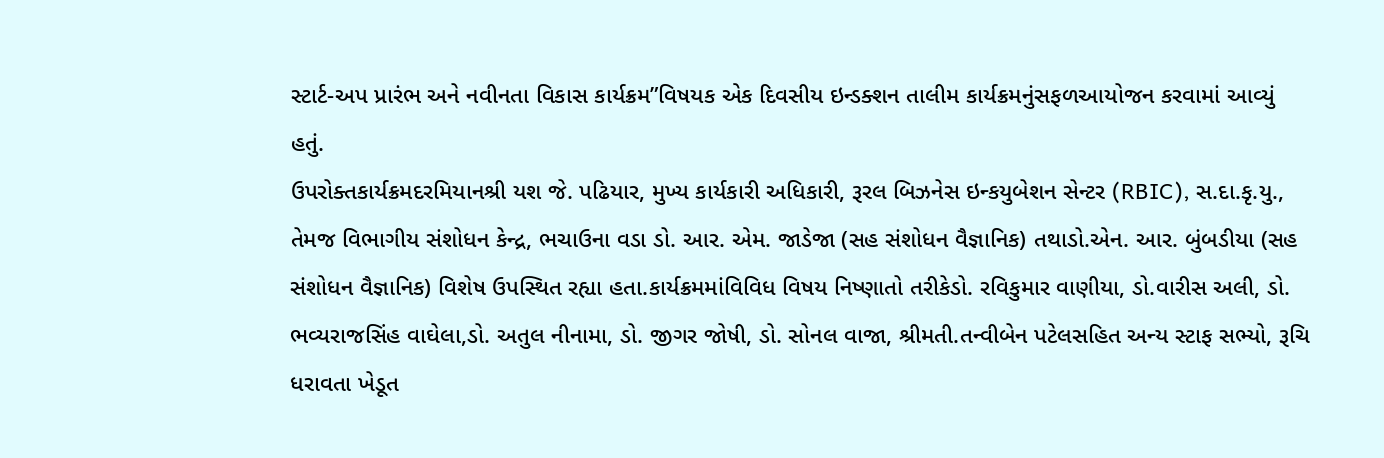સ્ટાર્ટ-અપ પ્રારંભ અને નવીનતા વિકાસ કાર્યક્રમ”વિષયક એક દિવસીય ઇન્ડક્શન તાલીમ કાર્યક્રમનુંસફળઆયોજન કરવામાં આવ્યું હતું.
ઉપરોક્તકાર્યક્રમદરમિયાનશ્રી યશ જે. પઢિયાર, મુખ્ય કાર્યકારી અધિકારી, રૂરલ બિઝનેસ ઇન્કયુબેશન સેન્ટર (RBIC), સ.દા.કૃ.યુ., તેમજ વિભાગીય સંશોધન કેન્દ્ર, ભચાઉના વડા ડો. આર. એમ. જાડેજા (સહ સંશોધન વૈજ્ઞાનિક) તથાડો.એન. આર. બુંબડીયા (સહ સંશોધન વૈજ્ઞાનિક) વિશેષ ઉપસ્થિત રહ્યા હતા.કાર્યક્રમમાંવિવિધ વિષય નિષ્ણાતો તરીકેડો. રવિકુમાર વાણીયા, ડો.વારીસ અલી, ડો. ભવ્યરાજસિંહ વાઘેલા,ડો. અતુલ નીનામા, ડો. જીગર જોષી, ડો. સોનલ વાજા, શ્રીમતી.તન્વીબેન પટેલસહિત અન્ય સ્ટાફ સભ્યો, રૂચિ ધરાવતા ખેડૂત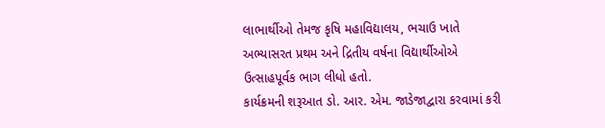લાભાર્થીઓ તેમજ કૃષિ મહાવિદ્યાલય, ભચાઉ ખાતે અભ્યાસરત પ્રથમ અને દ્રિતીય વર્ષના વિદ્યાર્થીઓએ ઉત્સાહપૂર્વક ભાગ લીધો હતો.
કાર્યક્રમની શરૂઆત ડો. આર. એમ. જાડેજાદ્વારા કરવામાં કરી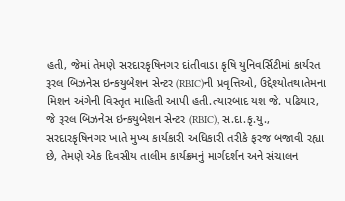હતી, જેમાં તેમણે સરદારકૃષિનગર દાંતીવાડા કૃષિ યુનિવર્સિટીમાં કાર્યરત રૂરલ બિઝનેસ ઇન્કયુબેશન સેન્ટર (RBIC)ની પ્રવૃત્તિઓ, ઉદ્દેશ્યોતથાતેમના મિશન અંગેની વિસ્તૃત માહિતી આપી હતી.ત્યારબાદ યશ જે. પઢિયાર, જે રૂરલ બિઝનેસ ઇન્કયુબેશન સેન્ટર (RBIC), સ.દા.કૃ.યુ., સરદારકૃષિનગર ખાતે મુખ્ય કાર્યકારી અધિકારી તરીકે ફરજ બજાવી રહ્યા છે, તેમણે એક દિવસીય તાલીમ કાર્યક્રમનું માર્ગદર્શન અને સંચાલન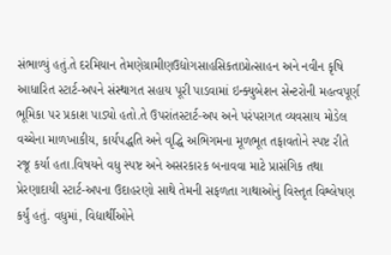સંભાળ્યું હતું.તે દરમિયાન તેમણેગ્રામીણઉદ્યોગસાહસિકતાપ્રોત્સાહન અને નવીન કૃષિ આધારિત સ્ટાર્ટ-અપને સંસ્થાગત સહાય પૂરી પાડવામાં ઇન્ક્યુબેશન સેન્ટરોની મહત્વપૂર્ણ ભૂમિકા પર પ્રકાશ પાડ્યો હતો.તે ઉપરાંતસ્ટાર્ટ-અપ અને પરંપરાગત વ્યવસાય મોડેલ વચ્ચેના માળખાકીય, કાર્યપદ્ધતિ અને વૃદ્ધિ અભિગમના મૂળભૂત તફાવતોને સ્પષ્ટ રીતે રજૂ કર્યા હતા.વિષયને વધુ સ્પષ્ટ અને અસરકારક બનાવવા માટે પ્રાસંગિક તથા પ્રેરણાદાયી સ્ટાર્ટ-અપના ઉદાહરણો સાથે તેમની સફળતા ગાથાઓનું વિસ્તૃત વિશ્લેષણ કર્યું હતું. વધુમાં, વિદ્યાર્થીઓને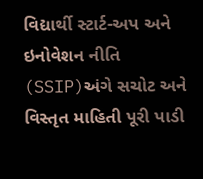વિદ્યાર્થી સ્ટાર્ટ-અપ અને ઇનોવેશન નીતિ (SSIP)અંગે સચોટ અને વિસ્તૃત માહિતી પૂરી પાડી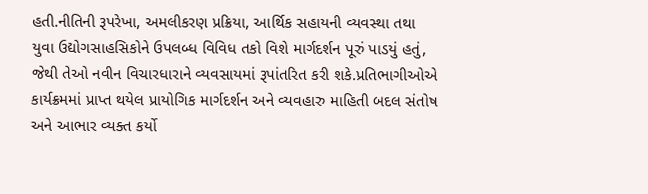હતી.નીતિની રૂપરેખા, અમલીકરણ પ્રક્રિયા, આર્થિક સહાયની વ્યવસ્થા તથા યુવા ઉદ્યોગસાહસિકોને ઉપલબ્ધ વિવિધ તકો વિશે માર્ગદર્શન પૂરું પાડયું હતું, જેથી તેઓ નવીન વિચારધારાને વ્યવસાયમાં રૂપાંતરિત કરી શકે.પ્રતિભાગીઓએ કાર્યક્રમમાં પ્રાપ્ત થયેલ પ્રાયોગિક માર્ગદર્શન અને વ્યવહારુ માહિતી બદલ સંતોષ અને આભાર વ્યક્ત કર્યો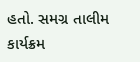હતો. સમગ્ર તાલીમ કાર્યક્રમ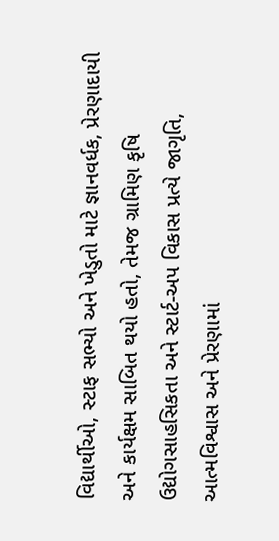વિદ્યાર્થીઓ, સ્ટાફ સભ્યો અને ખેડુતો માટે જ્ઞાનવર્ધક, પ્રેરણાદાયી અને કાર્યક્ષમ સાબિત થયો હતો, તેમજ ગ્રામિણ કૃષિ ઉદ્યોગસાહસિકતા અને સ્ટાર્ટ-અપ વિકાસ પ્રત્યે જાગૃતિ, આત્મવિશ્વાસ અને પ્રેરણામાં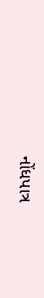નોંધપાત્ર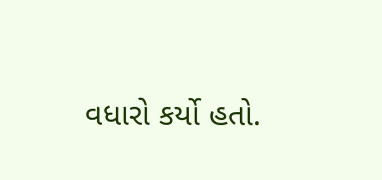વધારો કર્યો હતો.